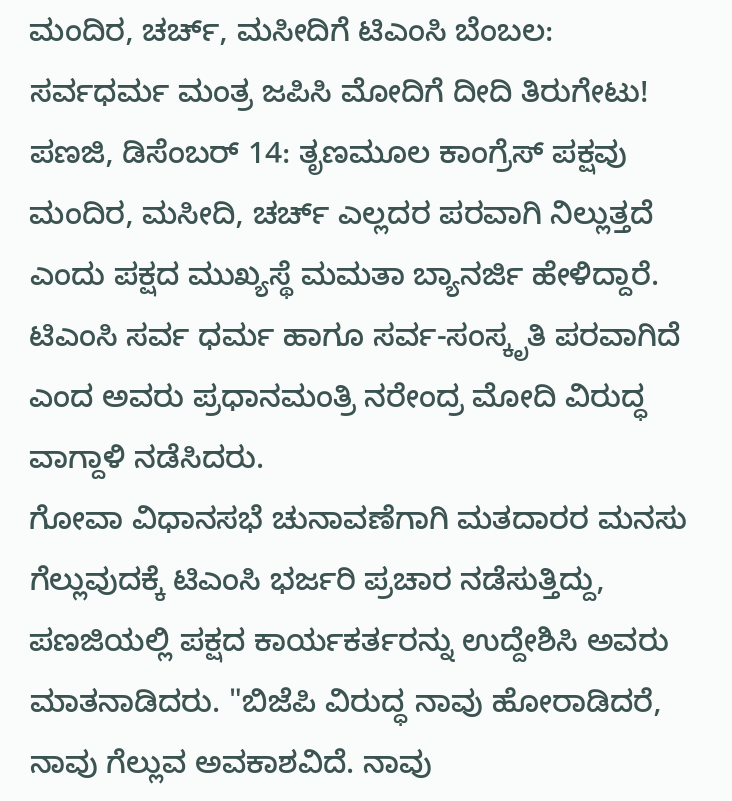ಮಂದಿರ, ಚರ್ಚ್, ಮಸೀದಿಗೆ ಟಿಎಂಸಿ ಬೆಂಬಲ: ಸರ್ವಧರ್ಮ ಮಂತ್ರ ಜಪಿಸಿ ಮೋದಿಗೆ ದೀದಿ ತಿರುಗೇಟು!
ಪಣಜಿ, ಡಿಸೆಂಬರ್ 14: ತೃಣಮೂಲ ಕಾಂಗ್ರೆಸ್ ಪಕ್ಷವು ಮಂದಿರ, ಮಸೀದಿ, ಚರ್ಚ್ ಎಲ್ಲದರ ಪರವಾಗಿ ನಿಲ್ಲುತ್ತದೆ ಎಂದು ಪಕ್ಷದ ಮುಖ್ಯಸ್ಥೆ ಮಮತಾ ಬ್ಯಾನರ್ಜಿ ಹೇಳಿದ್ದಾರೆ. ಟಿಎಂಸಿ ಸರ್ವ ಧರ್ಮ ಹಾಗೂ ಸರ್ವ-ಸಂಸ್ಕೃತಿ ಪರವಾಗಿದೆ ಎಂದ ಅವರು ಪ್ರಧಾನಮಂತ್ರಿ ನರೇಂದ್ರ ಮೋದಿ ವಿರುದ್ಧ ವಾಗ್ದಾಳಿ ನಡೆಸಿದರು.
ಗೋವಾ ವಿಧಾನಸಭೆ ಚುನಾವಣೆಗಾಗಿ ಮತದಾರರ ಮನಸು ಗೆಲ್ಲುವುದಕ್ಕೆ ಟಿಎಂಸಿ ಭರ್ಜರಿ ಪ್ರಚಾರ ನಡೆಸುತ್ತಿದ್ದು, ಪಣಜಿಯಲ್ಲಿ ಪಕ್ಷದ ಕಾರ್ಯಕರ್ತರನ್ನು ಉದ್ದೇಶಿಸಿ ಅವರು ಮಾತನಾಡಿದರು. "ಬಿಜೆಪಿ ವಿರುದ್ಧ ನಾವು ಹೋರಾಡಿದರೆ, ನಾವು ಗೆಲ್ಲುವ ಅವಕಾಶವಿದೆ. ನಾವು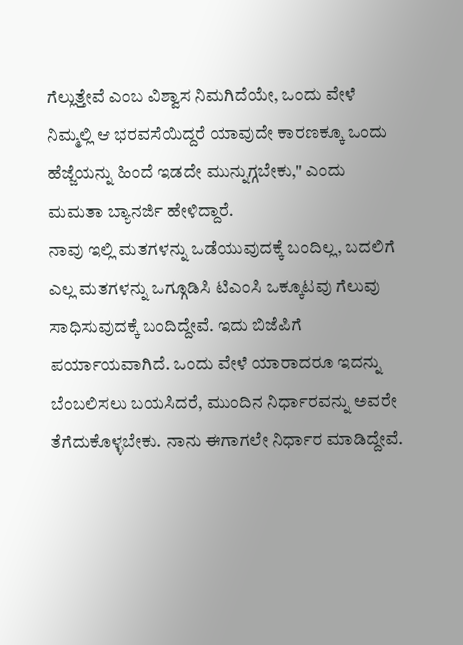ಗೆಲ್ಲುತ್ತೇವೆ ಎಂಬ ವಿಶ್ವಾಸ ನಿಮಗಿದೆಯೇ, ಒಂದು ವೇಳೆ ನಿಮ್ಮಲ್ಲಿ ಆ ಭರವಸೆಯಿದ್ದರೆ ಯಾವುದೇ ಕಾರಣಕ್ಕೂ ಒಂದು ಹೆಜ್ಜೆಯನ್ನು ಹಿಂದೆ ಇಡದೇ ಮುನ್ನುಗ್ಗಬೇಕು," ಎಂದು ಮಮತಾ ಬ್ಯಾನರ್ಜಿ ಹೇಳಿದ್ದಾರೆ.
ನಾವು ಇಲ್ಲಿ ಮತಗಳನ್ನು ಒಡೆಯುವುದಕ್ಕೆ ಬಂದಿಲ್ಲ, ಬದಲಿಗೆ ಎಲ್ಲ ಮತಗಳನ್ನು ಒಗ್ಗೂಡಿಸಿ ಟಿಎಂಸಿ ಒಕ್ಕೂಟವು ಗೆಲುವು ಸಾಧಿಸುವುದಕ್ಕೆ ಬಂದಿದ್ದೇವೆ. ಇದು ಬಿಜೆಪಿಗೆ ಪರ್ಯಾಯವಾಗಿದೆ. ಒಂದು ವೇಳೆ ಯಾರಾದರೂ ಇದನ್ನು ಬೆಂಬಲಿಸಲು ಬಯಸಿದರೆ, ಮುಂದಿನ ನಿರ್ಧಾರವನ್ನು ಅವರೇ ತೆಗೆದುಕೊಳ್ಳಬೇಕು. ನಾನು ಈಗಾಗಲೇ ನಿರ್ಧಾರ ಮಾಡಿದ್ದೇವೆ.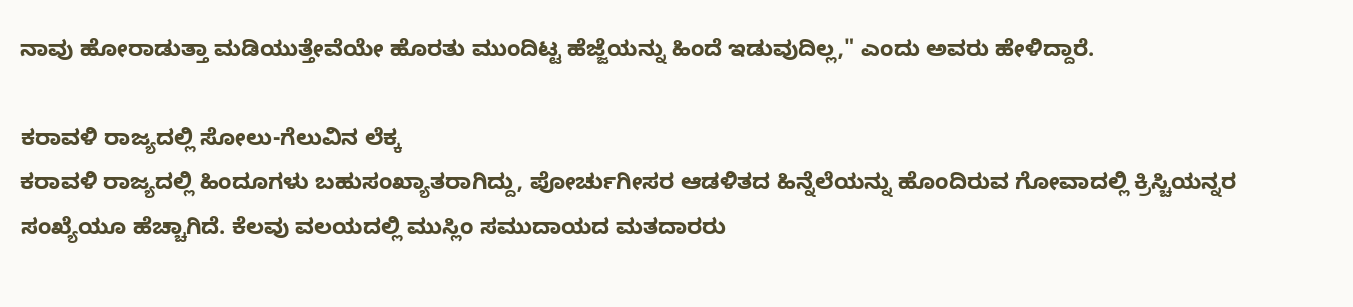ನಾವು ಹೋರಾಡುತ್ತಾ ಮಡಿಯುತ್ತೇವೆಯೇ ಹೊರತು ಮುಂದಿಟ್ಟ ಹೆಜ್ಜೆಯನ್ನು ಹಿಂದೆ ಇಡುವುದಿಲ್ಲ," ಎಂದು ಅವರು ಹೇಳಿದ್ದಾರೆ.

ಕರಾವಳಿ ರಾಜ್ಯದಲ್ಲಿ ಸೋಲು-ಗೆಲುವಿನ ಲೆಕ್ಕ
ಕರಾವಳಿ ರಾಜ್ಯದಲ್ಲಿ ಹಿಂದೂಗಳು ಬಹುಸಂಖ್ಯಾತರಾಗಿದ್ದು, ಪೋರ್ಚುಗೀಸರ ಆಡಳಿತದ ಹಿನ್ನೆಲೆಯನ್ನು ಹೊಂದಿರುವ ಗೋವಾದಲ್ಲಿ ಕ್ರಿಸ್ಚಿಯನ್ನರ ಸಂಖ್ಯೆಯೂ ಹೆಚ್ಚಾಗಿದೆ. ಕೆಲವು ವಲಯದಲ್ಲಿ ಮುಸ್ಲಿಂ ಸಮುದಾಯದ ಮತದಾರರು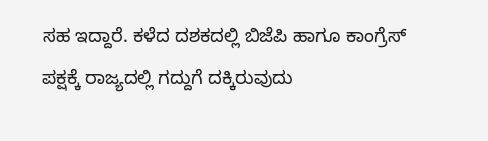ಸಹ ಇದ್ದಾರೆ. ಕಳೆದ ದಶಕದಲ್ಲಿ ಬಿಜೆಪಿ ಹಾಗೂ ಕಾಂಗ್ರೆಸ್ ಪಕ್ಷಕ್ಕೆ ರಾಜ್ಯದಲ್ಲಿ ಗದ್ದುಗೆ ದಕ್ಕಿರುವುದು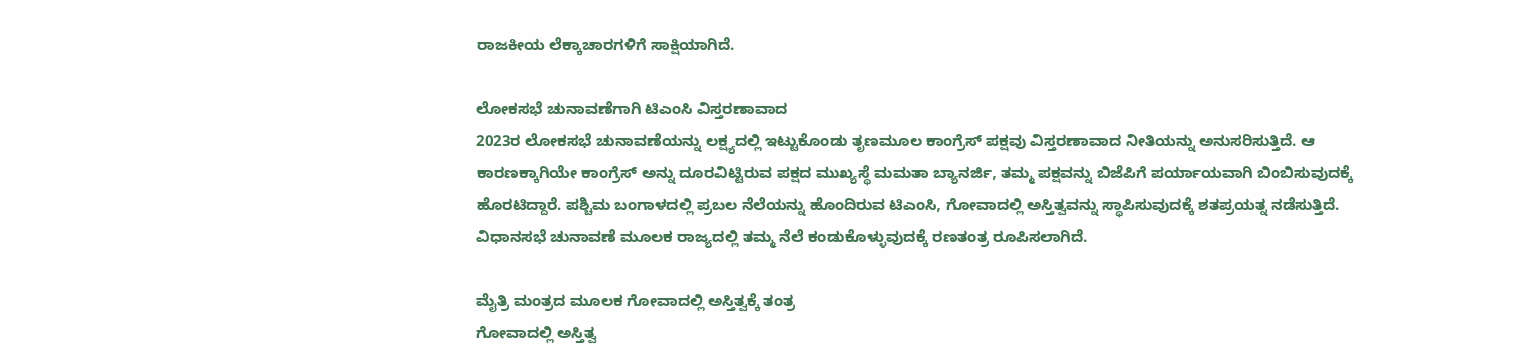ರಾಜಕೀಯ ಲೆಕ್ಕಾಚಾರಗಳಿಗೆ ಸಾಕ್ಷಿಯಾಗಿದೆ.

ಲೋಕಸಭೆ ಚುನಾವಣೆಗಾಗಿ ಟಿಎಂಸಿ ವಿಸ್ತರಣಾವಾದ
2023ರ ಲೋಕಸಭೆ ಚುನಾವಣೆಯನ್ನು ಲಕ್ಷ್ಯದಲ್ಲಿ ಇಟ್ಟುಕೊಂಡು ತೃಣಮೂಲ ಕಾಂಗ್ರೆಸ್ ಪಕ್ಷವು ವಿಸ್ತರಣಾವಾದ ನೀತಿಯನ್ನು ಅನುಸರಿಸುತ್ತಿದೆ. ಆ ಕಾರಣಕ್ಕಾಗಿಯೇ ಕಾಂಗ್ರೆಸ್ ಅನ್ನು ದೂರವಿಟ್ಟಿರುವ ಪಕ್ಷದ ಮುಖ್ಯಸ್ಥೆ ಮಮತಾ ಬ್ಯಾನರ್ಜಿ, ತಮ್ಮ ಪಕ್ಷವನ್ನು ಬಿಜೆಪಿಗೆ ಪರ್ಯಾಯವಾಗಿ ಬಿಂಬಿಸುವುದಕ್ಕೆ ಹೊರಟಿದ್ದಾರೆ. ಪಶ್ಚಿಮ ಬಂಗಾಳದಲ್ಲಿ ಪ್ರಬಲ ನೆಲೆಯನ್ನು ಹೊಂದಿರುವ ಟಿಎಂಸಿ, ಗೋವಾದಲ್ಲಿ ಅಸ್ತಿತ್ವವನ್ನು ಸ್ಥಾಪಿಸುವುದಕ್ಕೆ ಶತಪ್ರಯತ್ನ ನಡೆಸುತ್ತಿದೆ. ವಿಧಾನಸಭೆ ಚುನಾವಣೆ ಮೂಲಕ ರಾಜ್ಯದಲ್ಲಿ ತಮ್ಮ ನೆಲೆ ಕಂಡುಕೊಳ್ಳುವುದಕ್ಕೆ ರಣತಂತ್ರ ರೂಪಿಸಲಾಗಿದೆ.

ಮೈತ್ರಿ ಮಂತ್ರದ ಮೂಲಕ ಗೋವಾದಲ್ಲಿ ಅಸ್ತಿತ್ವಕ್ಕೆ ತಂತ್ರ
ಗೋವಾದಲ್ಲಿ ಅಸ್ತಿತ್ವ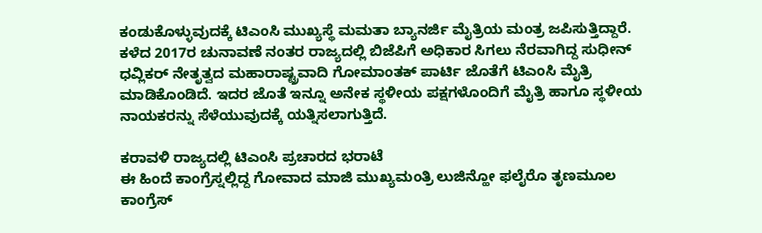ಕಂಡುಕೊಳ್ಳುವುದಕ್ಕೆ ಟಿಎಂಸಿ ಮುಖ್ಯಸ್ಥೆ ಮಮತಾ ಬ್ಯಾನರ್ಜಿ ಮೈತ್ರಿಯ ಮಂತ್ರ ಜಪಿಸುತ್ತಿದ್ದಾರೆ. ಕಳೆದ 2017ರ ಚುನಾವಣೆ ನಂತರ ರಾಜ್ಯದಲ್ಲಿ ಬಿಜೆಪಿಗೆ ಅಧಿಕಾರ ಸಿಗಲು ನೆರವಾಗಿದ್ದ ಸುಧೀನ್ ಧವ್ಲಿಕರ್ ನೇತೃತ್ವದ ಮಹಾರಾಷ್ಟ್ರವಾದಿ ಗೋಮಾಂತಕ್ ಪಾರ್ಟಿ ಜೊತೆಗೆ ಟಿಎಂಸಿ ಮೈತ್ರಿ ಮಾಡಿಕೊಂಡಿದೆ. ಇದರ ಜೊತೆ ಇನ್ನೂ ಅನೇಕ ಸ್ಥಳೀಯ ಪಕ್ಷಗಳೊಂದಿಗೆ ಮೈತ್ರಿ ಹಾಗೂ ಸ್ಥಳೀಯ ನಾಯಕರನ್ನು ಸೆಳೆಯುವುದಕ್ಕೆ ಯತ್ನಿಸಲಾಗುತ್ತಿದೆ.

ಕರಾವಳಿ ರಾಜ್ಯದಲ್ಲಿ ಟಿಎಂಸಿ ಪ್ರಚಾರದ ಭರಾಟೆ
ಈ ಹಿಂದೆ ಕಾಂಗ್ರೆಸ್ನಲ್ಲಿದ್ದ ಗೋವಾದ ಮಾಜಿ ಮುಖ್ಯಮಂತ್ರಿ ಲುಜಿನ್ಹೋ ಫಲೈರೊ ತೃಣಮೂಲ ಕಾಂಗ್ರೆಸ್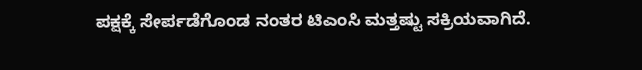ಪಕ್ಷಕ್ಕೆ ಸೇರ್ಪಡೆಗೊಂಡ ನಂತರ ಟಿಎಂಸಿ ಮತ್ತಷ್ಟು ಸಕ್ರಿಯವಾಗಿದೆ.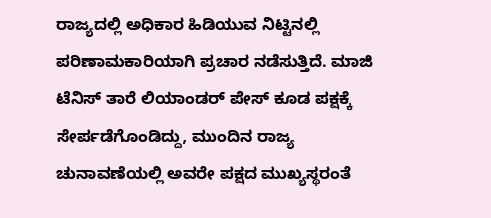ರಾಜ್ಯದಲ್ಲಿ ಅಧಿಕಾರ ಹಿಡಿಯುವ ನಿಟ್ಟಿನಲ್ಲಿ ಪರಿಣಾಮಕಾರಿಯಾಗಿ ಪ್ರಚಾರ ನಡೆಸುತ್ತಿದೆ. ಮಾಜಿ ಟೆನಿಸ್ ತಾರೆ ಲಿಯಾಂಡರ್ ಪೇಸ್ ಕೂಡ ಪಕ್ಷಕ್ಕೆ ಸೇರ್ಪಡೆಗೊಂಡಿದ್ದು, ಮುಂದಿನ ರಾಜ್ಯ ಚುನಾವಣೆಯಲ್ಲಿ ಅವರೇ ಪಕ್ಷದ ಮುಖ್ಯಸ್ಥರಂತೆ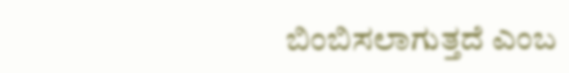ಬಿಂಬಿಸಲಾಗುತ್ತದೆ ಎಂಬ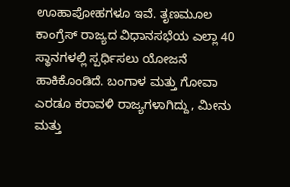ಊಹಾಪೋಹಗಳೂ ಇವೆ. ತೃಣಮೂಲ ಕಾಂಗ್ರೆಸ್ ರಾಜ್ಯದ ವಿಧಾನಸಭೆಯ ಎಲ್ಲಾ 40 ಸ್ಥಾನಗಳಲ್ಲಿ ಸ್ಪರ್ಧಿಸಲು ಯೋಜನೆ ಹಾಕಿಕೊಂಡಿದೆ. ಬಂಗಾಳ ಮತ್ತು ಗೋವಾ ಎರಡೂ ಕರಾವಳಿ ರಾಜ್ಯಗಳಾಗಿದ್ದು, ಮೀನು ಮತ್ತು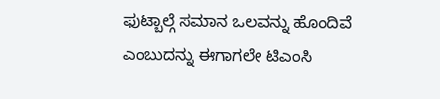ಫುಟ್ಬಾಲ್ಗೆ ಸಮಾನ ಒಲವನ್ನು ಹೊಂದಿವೆ ಎಂಬುದನ್ನು ಈಗಾಗಲೇ ಟಿಎಂಸಿ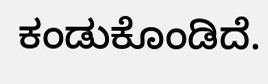ಕಂಡುಕೊಂಡಿದೆ.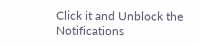Click it and Unblock the Notifications